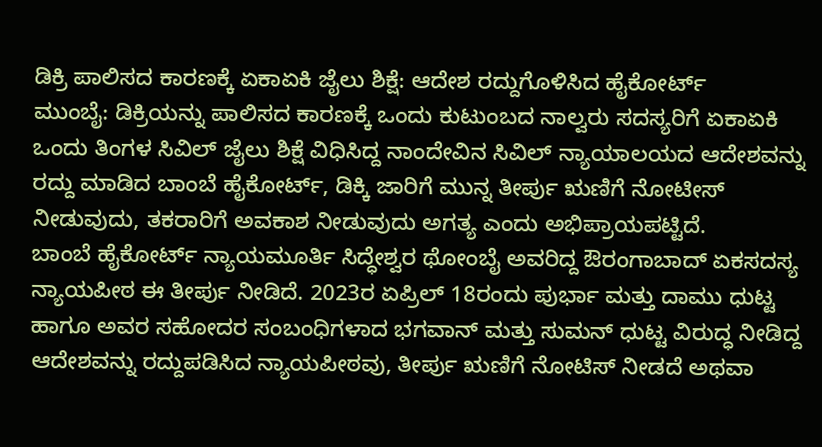ಡಿಕ್ರಿ ಪಾಲಿಸದ ಕಾರಣಕ್ಕೆ ಏಕಾಏಕಿ ಜೈಲು ಶಿಕ್ಷೆ: ಆದೇಶ ರದ್ದುಗೊಳಿಸಿದ ಹೈಕೋರ್ಟ್
ಮುಂಬೈ: ಡಿಕ್ರಿಯನ್ನು ಪಾಲಿಸದ ಕಾರಣಕ್ಕೆ ಒಂದು ಕುಟುಂಬದ ನಾಲ್ವರು ಸದಸ್ಯರಿಗೆ ಏಕಾಏಕಿ ಒಂದು ತಿಂಗಳ ಸಿವಿಲ್ ಜೈಲು ಶಿಕ್ಷೆ ವಿಧಿಸಿದ್ದ ನಾಂದೇವಿನ ಸಿವಿಲ್ ನ್ಯಾಯಾಲಯದ ಆದೇಶವನ್ನು ರದ್ದು ಮಾಡಿದ ಬಾಂಬೆ ಹೈಕೋರ್ಟ್, ಡಿಕ್ಕಿ ಜಾರಿಗೆ ಮುನ್ನ ತೀರ್ಪು ಋಣಿಗೆ ನೋಟೀಸ್ ನೀಡುವುದು, ತಕರಾರಿಗೆ ಅವಕಾಶ ನೀಡುವುದು ಅಗತ್ಯ ಎಂದು ಅಭಿಪ್ರಾಯಪಟ್ಟಿದೆ.
ಬಾಂಬೆ ಹೈಕೋರ್ಟ್ ನ್ಯಾಯಮೂರ್ತಿ ಸಿದ್ಧೇಶ್ವರ ಥೋಂಬೈ ಅವರಿದ್ದ ಔರಂಗಾಬಾದ್ ಏಕಸದಸ್ಯ ನ್ಯಾಯಪೀಠ ಈ ತೀರ್ಪು ನೀಡಿದೆ. 2023ರ ಏಪ್ರಿಲ್ 18ರಂದು ಪುರ್ಭಾ ಮತ್ತು ದಾಮು ಧುಟ್ಟ ಹಾಗೂ ಅವರ ಸಹೋದರ ಸಂಬಂಧಿಗಳಾದ ಭಗವಾನ್ ಮತ್ತು ಸುಮನ್ ಧುಟ್ಟ ವಿರುದ್ಧ ನೀಡಿದ್ದ ಆದೇಶವನ್ನು ರದ್ದುಪಡಿಸಿದ ನ್ಯಾಯಪೀಠವು, ತೀರ್ಪು ಋಣಿಗೆ ನೋಟಿಸ್ ನೀಡದೆ ಅಥವಾ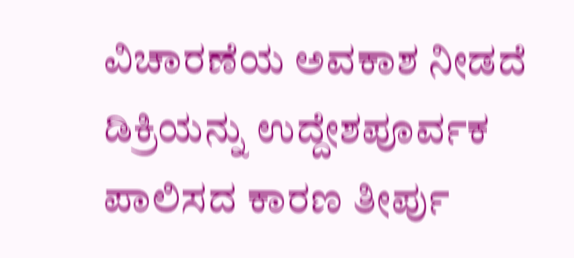ವಿಚಾರಣೆಯ ಅವಕಾಶ ನೀಡದೆ ಡಿಕ್ರಿಯನ್ನು ಉದ್ದೇಶಪೂರ್ವಕ ಪಾಲಿಸದ ಕಾರಣ ತೀರ್ಪು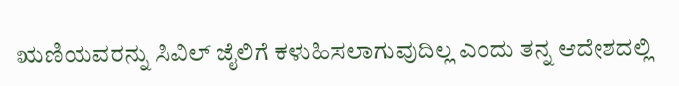ಋಣಿಯವರನ್ನು ಸಿವಿಲ್ ಜೈಲಿಗೆ ಕಳುಹಿಸಲಾಗುವುದಿಲ್ಲ ಎಂದು ತನ್ನ ಆದೇಶದಲ್ಲಿ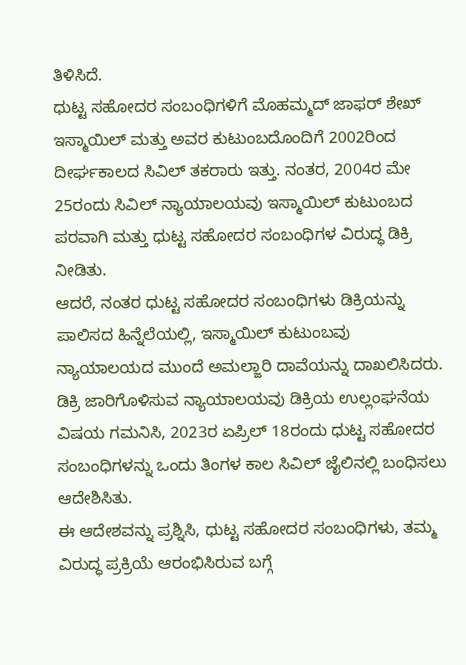ತಿಳಿಸಿದೆ.
ಧುಟ್ಟ ಸಹೋದರ ಸಂಬಂಧಿಗಳಿಗೆ ಮೊಹಮ್ಮದ್ ಜಾಫರ್ ಶೇಖ್ ಇಸ್ಮಾಯಿಲ್ ಮತ್ತು ಅವರ ಕುಟುಂಬದೊಂದಿಗೆ 2002ರಿಂದ ದೀರ್ಘಕಾಲದ ಸಿವಿಲ್ ತಕರಾರು ಇತ್ತು. ನಂತರ, 2004ರ ಮೇ 25ರಂದು ಸಿವಿಲ್ ನ್ಯಾಯಾಲಯವು ಇಸ್ಮಾಯಿಲ್ ಕುಟುಂಬದ ಪರವಾಗಿ ಮತ್ತು ಧುಟ್ಟ ಸಹೋದರ ಸಂಬಂಧಿಗಳ ವಿರುದ್ಧ ಡಿಕ್ರಿ ನೀಡಿತು.
ಆದರೆ, ನಂತರ ಧುಟ್ಟ ಸಹೋದರ ಸಂಬಂಧಿಗಳು ಡಿಕ್ರಿಯನ್ನು ಪಾಲಿಸದ ಹಿನ್ನೆಲೆಯಲ್ಲಿ, ಇಸ್ಮಾಯಿಲ್ ಕುಟುಂಬವು ನ್ಯಾಯಾಲಯದ ಮುಂದೆ ಅಮಲ್ಜಾರಿ ದಾವೆಯನ್ನು ದಾಖಲಿಸಿದರು. ಡಿಕ್ರಿ ಜಾರಿಗೊಳಿಸುವ ನ್ಯಾಯಾಲಯವು ಡಿಕ್ರಿಯ ಉಲ್ಲಂಘನೆಯ ವಿಷಯ ಗಮನಿಸಿ, 2023ರ ಏಪ್ರಿಲ್ 18ರಂದು ಧುಟ್ಟ ಸಹೋದರ ಸಂಬಂಧಿಗಳನ್ನು ಒಂದು ತಿಂಗಳ ಕಾಲ ಸಿವಿಲ್ ಜೈಲಿನಲ್ಲಿ ಬಂಧಿಸಲು ಆದೇಶಿಸಿತು.
ಈ ಆದೇಶವನ್ನು ಪ್ರಶ್ನಿಸಿ, ಧುಟ್ಟ ಸಹೋದರ ಸಂಬಂಧಿಗಳು, ತಮ್ಮ ವಿರುದ್ಧ ಪ್ರಕ್ರಿಯೆ ಆರಂಭಿಸಿರುವ ಬಗ್ಗೆ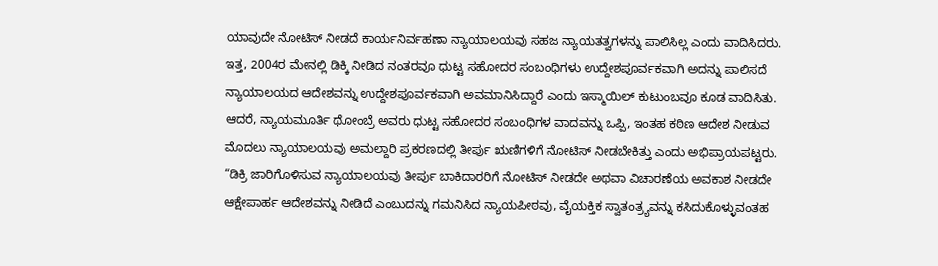ಯಾವುದೇ ನೋಟಿಸ್ ನೀಡದೆ ಕಾರ್ಯನಿರ್ವಹಣಾ ನ್ಯಾಯಾಲಯವು ಸಹಜ ನ್ಯಾಯತತ್ವಗಳನ್ನು ಪಾಲಿಸಿಲ್ಲ ಎಂದು ವಾದಿಸಿದರು.
ಇತ್ತ, 2004ರ ಮೇನಲ್ಲಿ ಡಿಕ್ಕಿ ನೀಡಿದ ನಂತರವೂ ಧುಟ್ಟ ಸಹೋದರ ಸಂಬಂಧಿಗಳು ಉದ್ದೇಶಪೂರ್ವಕವಾಗಿ ಅದನ್ನು ಪಾಲಿಸದೆ ನ್ಯಾಯಾಲಯದ ಆದೇಶವನ್ನು ಉದ್ದೇಶಪೂರ್ವಕವಾಗಿ ಅವಮಾನಿಸಿದ್ದಾರೆ ಎಂದು ಇಸ್ಮಾಯಿಲ್ ಕುಟುಂಬವೂ ಕೂಡ ವಾದಿಸಿತು. ಆದರೆ, ನ್ಯಾಯಮೂರ್ತಿ ಥೋಂಬ್ರೆ ಅವರು ಧುಟ್ಟ ಸಹೋದರ ಸಂಬಂಧಿಗಳ ವಾದವನ್ನು ಒಪ್ಪಿ, ಇಂತಹ ಕಠಿಣ ಆದೇಶ ನೀಡುವ ಮೊದಲು ನ್ಯಾಯಾಲಯವು ಅಮಲ್ದಾರಿ ಪ್ರಕರಣದಲ್ಲಿ ತೀರ್ಪು ಋಣಿಗಳಿಗೆ ನೋಟಿಸ್ ನೀಡಬೇಕಿತ್ತು ಎಂದು ಅಭಿಪ್ರಾಯಪಟ್ಟರು.
“ಡಿಕ್ರಿ ಜಾರಿಗೊಳಿಸುವ ನ್ಯಾಯಾಲಯವು ತೀರ್ಪು ಬಾಕಿದಾರರಿಗೆ ನೋಟಿಸ್ ನೀಡದೇ ಅಥವಾ ವಿಚಾರಣೆಯ ಅವಕಾಶ ನೀಡದೇ ಆಕ್ಷೇಪಾರ್ಹ ಆದೇಶವನ್ನು ನೀಡಿದೆ ಎಂಬುದನ್ನು ಗಮನಿಸಿದ ನ್ಯಾಯಪೀಠವು, ವೈಯಕ್ತಿಕ ಸ್ವಾತಂತ್ರ್ಯವನ್ನು ಕಸಿದುಕೊಳ್ಳುವಂತಹ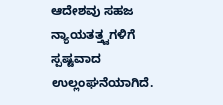ಆದೇಶವು ಸಹಜ ನ್ಯಾಯತತ್ತ್ವಗಳಿಗೆ ಸ್ಪಷ್ಟವಾದ ಉಲ್ಲಂಘನೆಯಾಗಿದೆ.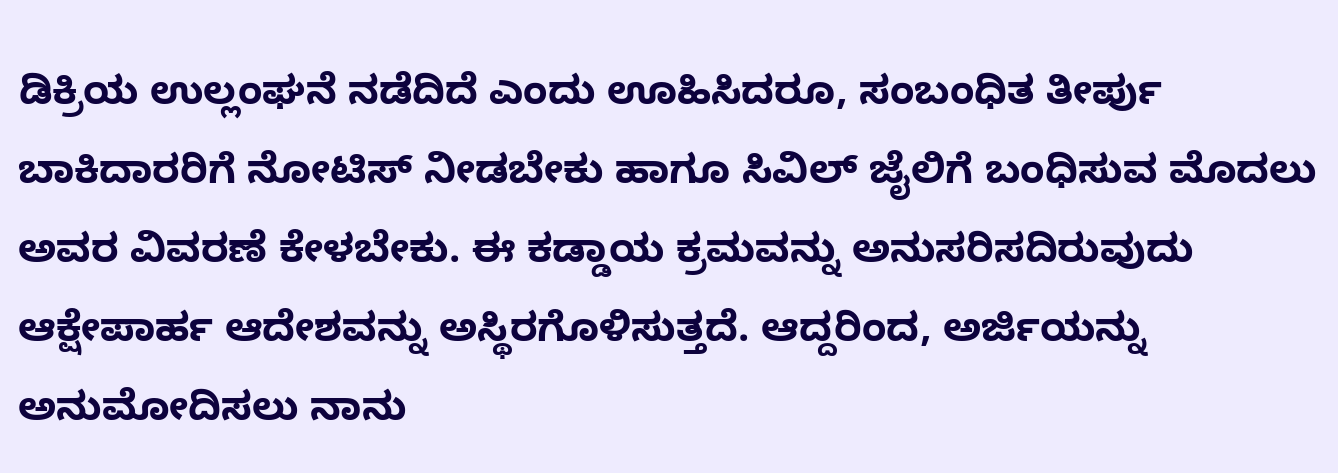ಡಿಕ್ರಿಯ ಉಲ್ಲಂಘನೆ ನಡೆದಿದೆ ಎಂದು ಊಹಿಸಿದರೂ, ಸಂಬಂಧಿತ ತೀರ್ಪು ಬಾಕಿದಾರರಿಗೆ ನೋಟಿಸ್ ನೀಡಬೇಕು ಹಾಗೂ ಸಿವಿಲ್ ಜೈಲಿಗೆ ಬಂಧಿಸುವ ಮೊದಲು ಅವರ ವಿವರಣೆ ಕೇಳಬೇಕು. ಈ ಕಡ್ಡಾಯ ಕ್ರಮವನ್ನು ಅನುಸರಿಸದಿರುವುದು ಆಕ್ಷೇಪಾರ್ಹ ಆದೇಶವನ್ನು ಅಸ್ಥಿರಗೊಳಿಸುತ್ತದೆ. ಆದ್ದರಿಂದ, ಅರ್ಜಿಯನ್ನು ಅನುಮೋದಿಸಲು ನಾನು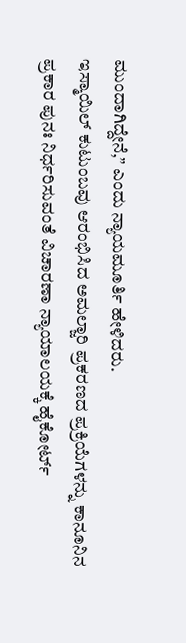ಮುಂದಾಗಿದ್ದೇನೆ,” ಎಂದು ನ್ಯಾಯಮೂರ್ತಿ ಹೇಳಿದರು.
ಇಸ್ಮಾಯಿಲ್ ಕುಟುಂಬವು ಆರಂಭಿಸಿದ ಅಮಲ್ಜಾರಿ ಪ್ರಕರಣದ ಪ್ರಕ್ರಿಯೆಗಳನ್ನು ಕಾನೂನಿನ ಪ್ರಕಾರ ಪುನಃ ನಿರ್ಧರಿಸುವಂತೆ ವಿಚಾರಣಾ ನ್ಯಾಯಾಲಯಕ್ಕೆ ಹೈಕೋರ್ಟ್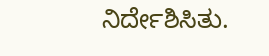ನಿರ್ದೇಶಿಸಿತು.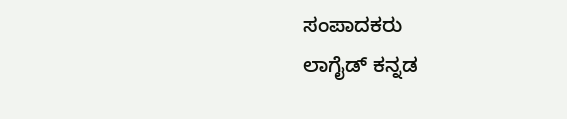ಸಂಪಾದಕರು
ಲಾಗೈಡ್ ಕನ್ನಡ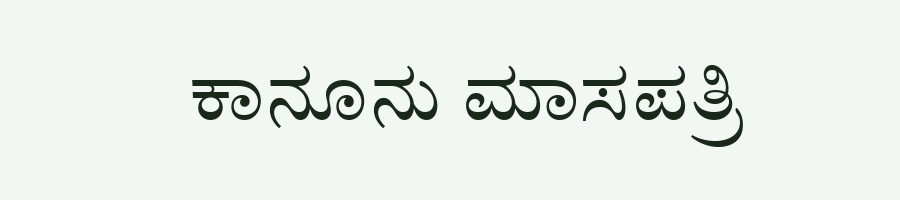ಕಾನೂನು ಮಾಸಪತ್ರಿ